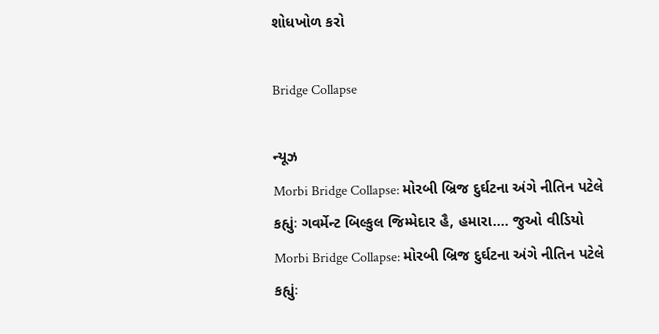શોધખોળ કરો

Bridge Collapse

ન્યૂઝ
Morbi Bridge Collapse: મોરબી બ્રિજ દુર્ઘટના અંગે નીતિન પટેલે કહ્યુંઃ ગવર્મેન્ટ બિલ્કુલ જિમ્મેદાર હૈ, હમારા.... જુઓ વીડિયો
Morbi Bridge Collapse: મોરબી બ્રિજ દુર્ઘટના અંગે નીતિન પટેલે કહ્યુંઃ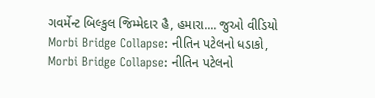ગવર્મેન્ટ બિલ્કુલ જિમ્મેદાર હૈ, હમારા.... જુઓ વીડિયો
Morbi Bridge Collapse: નીતિન પટેલનો ધડાકો,
Morbi Bridge Collapse: નીતિન પટેલનો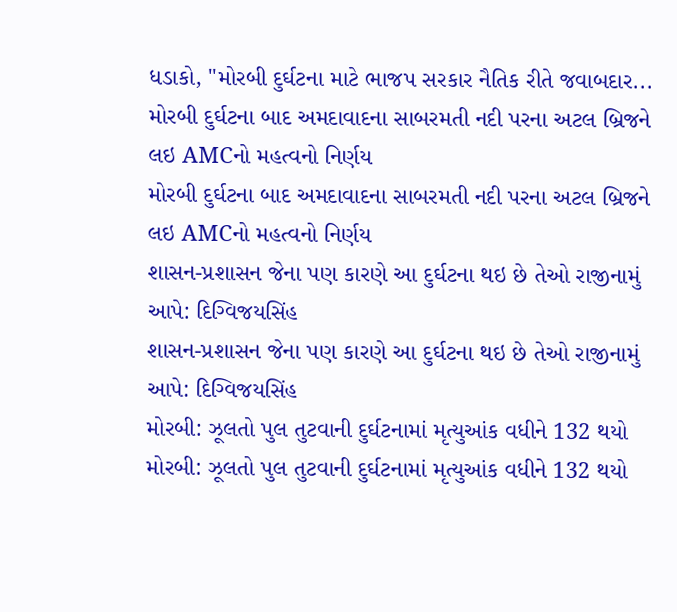ધડાકો, "મોરબી દુર્ઘટના માટે ભાજપ સરકાર નૈતિક રીતે જવાબદાર...
મોરબી દુર્ઘટના બાદ અમદાવાદના સાબરમતી નદી પરના અટલ બ્રિજને લઇ AMCનો મહત્વનો નિર્ણય
મોરબી દુર્ઘટના બાદ અમદાવાદના સાબરમતી નદી પરના અટલ બ્રિજને લઇ AMCનો મહત્વનો નિર્ણય
શાસન-પ્રશાસન જેના પણ કારણે આ દુર્ઘટના થઇ છે તેઓ રાજીનામું આપે: દિગ્વિજયસિંહ
શાસન-પ્રશાસન જેના પણ કારણે આ દુર્ઘટના થઇ છે તેઓ રાજીનામું આપે: દિગ્વિજયસિંહ
મોરબી: ઝૂલતો પુલ તુટવાની દુર્ઘટનામાં મૃત્યુઆંક વધીને 132 થયો
મોરબી: ઝૂલતો પુલ તુટવાની દુર્ઘટનામાં મૃત્યુઆંક વધીને 132 થયો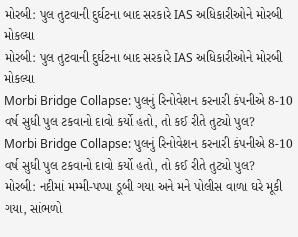મોરબી: પુલ તુટવાની દુર્ઘટના બાદ સરકારે IAS અધિકારીઓને મોરબી મોકલ્યા
મોરબી: પુલ તુટવાની દુર્ઘટના બાદ સરકારે IAS અધિકારીઓને મોરબી મોકલ્યા
Morbi Bridge Collapse: પુલનું રિનોવેશન કરનારી કંપનીએ 8-10 વર્ષ સુધી પુલ ટકવાનો દાવો કર્યો હતો, તો કઈ રીતે તુટ્યો પુલ?
Morbi Bridge Collapse: પુલનું રિનોવેશન કરનારી કંપનીએ 8-10 વર્ષ સુધી પુલ ટકવાનો દાવો કર્યો હતો, તો કઈ રીતે તુટ્યો પુલ?
મોરબી: નદીમાં મમ્મી-પપ્પા ડૂબી ગયા અને મને પોલીસ વાળા ઘરે મૂકી ગયા, સાંભળો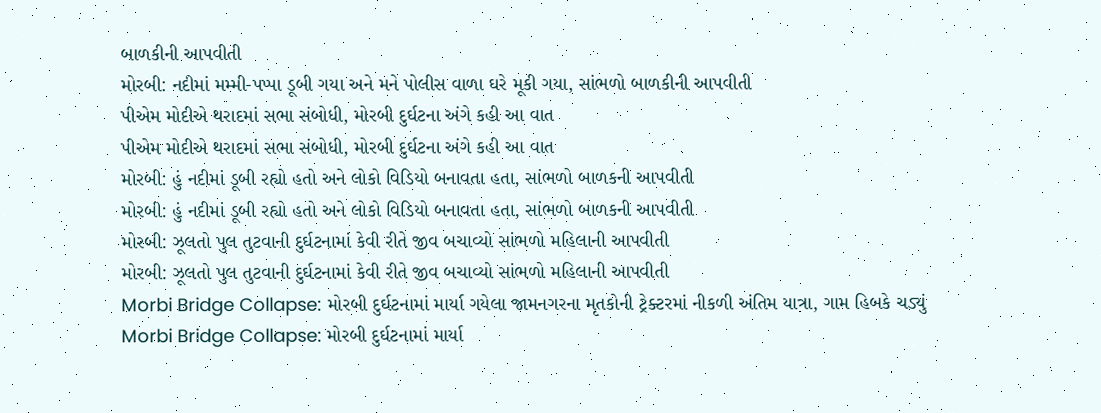બાળકીની આપવીતી
મોરબી: નદીમાં મમ્મી-પપ્પા ડૂબી ગયા અને મને પોલીસ વાળા ઘરે મૂકી ગયા, સાંભળો બાળકીની આપવીતી
પીએમ મોદીએ થરાદમાં સભા સંબોધી, મોરબી દુર્ઘટના અંગે કહી આ વાત
પીએમ મોદીએ થરાદમાં સભા સંબોધી, મોરબી દુર્ઘટના અંગે કહી આ વાત
મોરબી: હું નદીમાં ડૂબી રહ્યો હતો અને લોકો વિડિયો બનાવતા હતા, સાંભળો બાળકની આપવીતી
મોરબી: હું નદીમાં ડૂબી રહ્યો હતો અને લોકો વિડિયો બનાવતા હતા, સાંભળો બાળકની આપવીતી
મોરબી: ઝૂલતો પુલ તુટવાની દુર્ઘટનામાં કેવી રીતે જીવ બચાવ્યો સાંભળો મહિલાની આપવીતી
મોરબી: ઝૂલતો પુલ તુટવાની દુર્ઘટનામાં કેવી રીતે જીવ બચાવ્યો સાંભળો મહિલાની આપવીતી
Morbi Bridge Collapse: મોરબી દુર્ઘટનામાં માર્યા ગયેલા જામનગરના મૃતકોની ટ્રેક્ટરમાં નીકળી અંતિમ યાત્રા, ગામ હિબકે ચડ્યું
Morbi Bridge Collapse: મોરબી દુર્ઘટનામાં માર્યા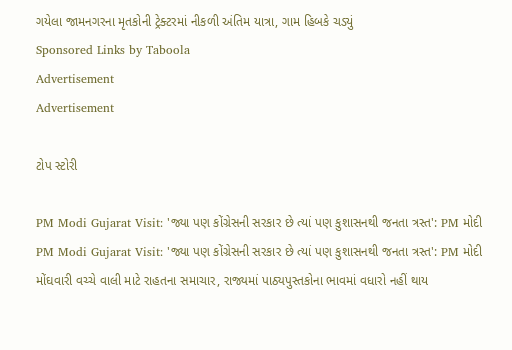ગયેલા જામનગરના મૃતકોની ટ્રેક્ટરમાં નીકળી અંતિમ યાત્રા, ગામ હિબકે ચડ્યું
Sponsored Links by Taboola
Advertisement
Advertisement

ટોપ સ્ટોરી

PM Modi Gujarat Visit: 'જ્યા પણ કોંગ્રેસની સરકાર છે ત્યાં પણ કુશાસનથી જનતા ત્રસ્ત': PM મોદી
PM Modi Gujarat Visit: 'જ્યા પણ કોંગ્રેસની સરકાર છે ત્યાં પણ કુશાસનથી જનતા ત્રસ્ત': PM મોદી
મોંઘવારી વચ્ચે વાલી માટે રાહતના સમાચાર, રાજ્યમાં પાઠ્યપુસ્તકોના ભાવમાં વધારો નહીં થાય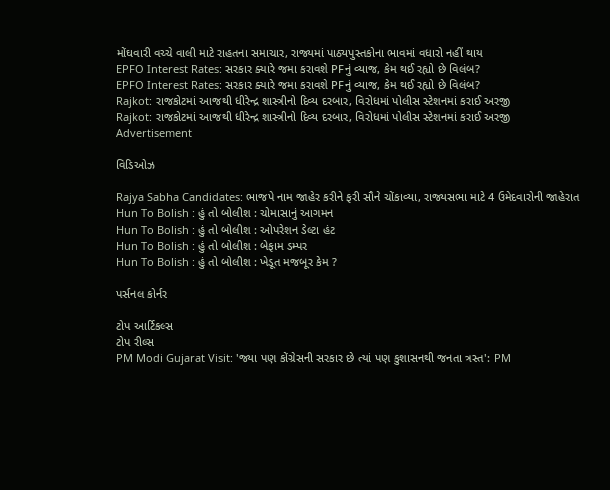મોંઘવારી વચ્ચે વાલી માટે રાહતના સમાચાર, રાજ્યમાં પાઠ્યપુસ્તકોના ભાવમાં વધારો નહીં થાય
EPFO Interest Rates: સરકાર ક્યારે જમા કરાવશે PFનું વ્યાજ, કેમ થઈ રહ્યો છે વિલંબ?
EPFO Interest Rates: સરકાર ક્યારે જમા કરાવશે PFનું વ્યાજ, કેમ થઈ રહ્યો છે વિલંબ?
Rajkot: રાજકોટમાં આજથી ધીરેન્દ્ર શાસ્ત્રીનો દિવ્ય દરબાર, વિરોધમાં પોલીસ સ્ટેશનમાં કરાઈ અરજી
Rajkot: રાજકોટમાં આજથી ધીરેન્દ્ર શાસ્ત્રીનો દિવ્ય દરબાર, વિરોધમાં પોલીસ સ્ટેશનમાં કરાઈ અરજી
Advertisement

વિડિઓઝ

Rajya Sabha Candidates: ભાજપે નામ જાહેર કરીને ફરી સૌને ચોંકાવ્યા, રાજ્યસભા માટે 4 ઉમેદવારોની જાહેરાત
Hun To Bolish : હું તો બોલીશ : ચોમાસાનું આગમન
Hun To Bolish : હું તો બોલીશ : ઓપરેશન ડેલ્ટા હંટ
Hun To Bolish : હું તો બોલીશ : બેફામ ડમ્પર
Hun To Bolish : હું તો બોલીશ : ખેડૂત મજબૂર કેમ ?

પર્સનલ કોર્નર

ટોપ આર્ટિકલ્સ
ટોપ રીલ્સ
PM Modi Gujarat Visit: 'જ્યા પણ કોંગ્રેસની સરકાર છે ત્યાં પણ કુશાસનથી જનતા ત્રસ્ત': PM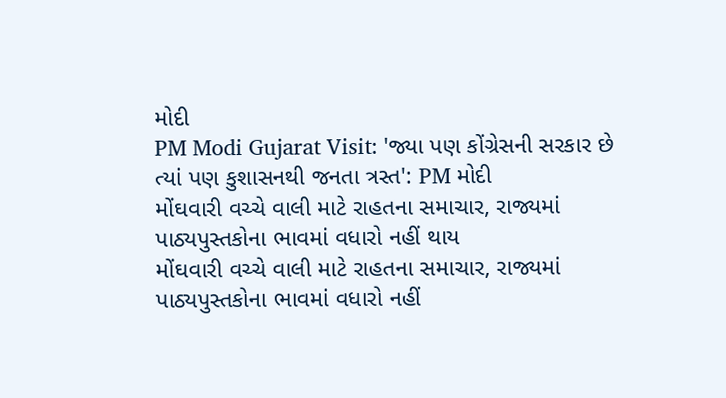મોદી
PM Modi Gujarat Visit: 'જ્યા પણ કોંગ્રેસની સરકાર છે ત્યાં પણ કુશાસનથી જનતા ત્રસ્ત': PM મોદી
મોંઘવારી વચ્ચે વાલી માટે રાહતના સમાચાર, રાજ્યમાં પાઠ્યપુસ્તકોના ભાવમાં વધારો નહીં થાય
મોંઘવારી વચ્ચે વાલી માટે રાહતના સમાચાર, રાજ્યમાં પાઠ્યપુસ્તકોના ભાવમાં વધારો નહીં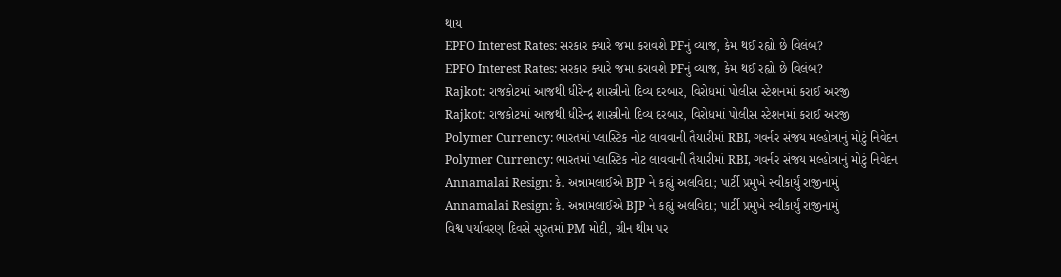થાય
EPFO Interest Rates: સરકાર ક્યારે જમા કરાવશે PFનું વ્યાજ, કેમ થઈ રહ્યો છે વિલંબ?
EPFO Interest Rates: સરકાર ક્યારે જમા કરાવશે PFનું વ્યાજ, કેમ થઈ રહ્યો છે વિલંબ?
Rajkot: રાજકોટમાં આજથી ધીરેન્દ્ર શાસ્ત્રીનો દિવ્ય દરબાર, વિરોધમાં પોલીસ સ્ટેશનમાં કરાઈ અરજી
Rajkot: રાજકોટમાં આજથી ધીરેન્દ્ર શાસ્ત્રીનો દિવ્ય દરબાર, વિરોધમાં પોલીસ સ્ટેશનમાં કરાઈ અરજી
Polymer Currency: ભારતમાં પ્લાસ્ટિક નોટ લાવવાની તૈયારીમાં RBI, ગવર્નર સંજય મલ્હોત્રાનું મોટું નિવેદન
Polymer Currency: ભારતમાં પ્લાસ્ટિક નોટ લાવવાની તૈયારીમાં RBI, ગવર્નર સંજય મલ્હોત્રાનું મોટું નિવેદન
Annamalai Resign: કે. અન્નામલાઈએ BJP ને કહ્યું અલવિદા; પાર્ટી પ્રમુખે સ્વીકાર્યું રાજીનામું
Annamalai Resign: કે. અન્નામલાઈએ BJP ને કહ્યું અલવિદા; પાર્ટી પ્રમુખે સ્વીકાર્યું રાજીનામું
વિશ્વ પર્યાવરણ દિવસે સુરતમાં PM મોદી, ગ્રીન થીમ પર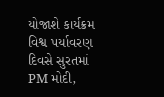યોજાશે કાર્યક્રમ
વિશ્વ પર્યાવરણ દિવસે સુરતમાં PM મોદી,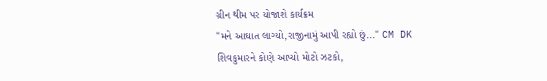ગ્રીન થીમ પર યોજાશે કાર્યક્રમ
"મને આઘાત લાગ્યો,રાજીનામું આપી રહ્યો છું..." CM DK શિવકુમારને કોણે આપ્યો મોટો ઝટકો,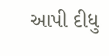આપી દીધુ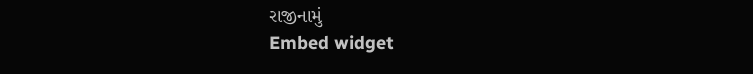રાજીનામું
Embed widget